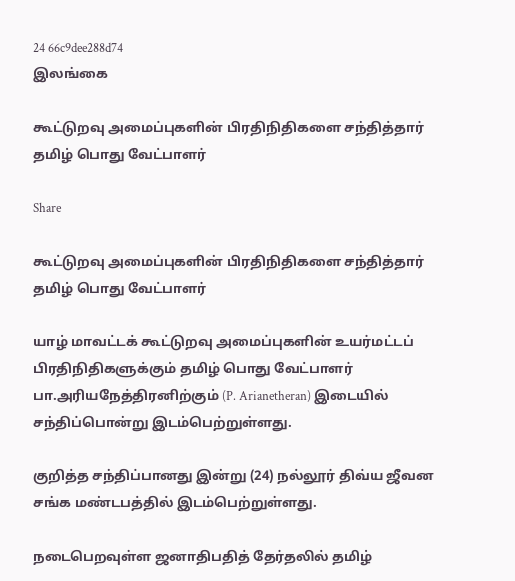24 66c9dee288d74
இலங்கை

கூட்டுறவு அமைப்புகளின் பிரதிநிதிகளை சந்தித்தார் தமிழ் பொது வேட்பாளர்

Share

கூட்டுறவு அமைப்புகளின் பிரதிநிதிகளை சந்தித்தார் தமிழ் பொது வேட்பாளர்

யாழ் மாவட்டக் கூட்டுறவு அமைப்புகளின் உயர்மட்டப் பிரதிநிதிகளுக்கும் தமிழ் பொது வேட்பாளர் பா.அரியநேத்திரனிற்கும் (P. Arianetheran) இடையில் சந்திப்பொன்று இடம்பெற்றுள்ளது.

குறித்த சந்திப்பானது இன்று (24) நல்லூர் திவ்ய ஜீவன சங்க மண்டபத்தில் இடம்பெற்றுள்ளது.

நடைபெறவுள்ள ஜனாதிபதித் தேர்தலில் தமிழ்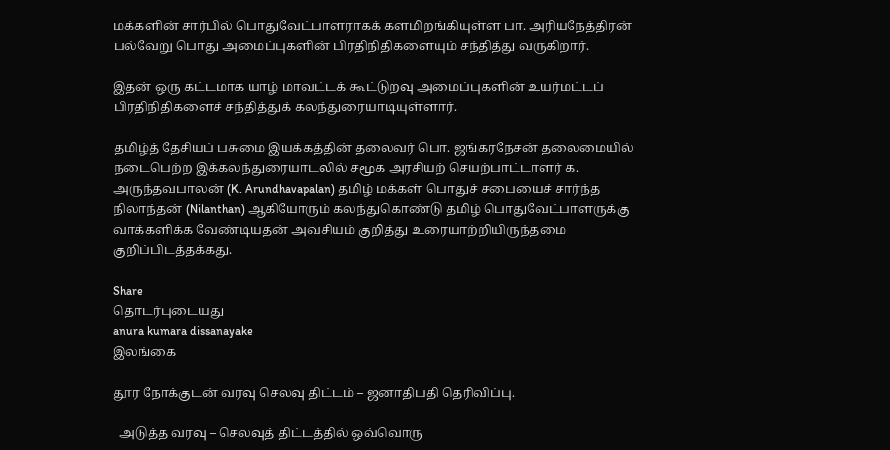மக்களின் சார்பில் பொதுவேட்பாளராகக் களமிறங்கியுள்ள பா. அரியநேத்திரன் பல்வேறு பொது அமைப்புகளின் பிரதிநிதிகளையும் சந்தித்து வருகிறார்.

இதன் ஒரு கட்டமாக யாழ் மாவட்டக் கூட்டுறவு அமைப்புகளின் உயர்மட்டப் பிரதிநிதிகளைச் சந்தித்துக் கலந்துரையாடியுள்ளார்.

தமிழ்த் தேசியப் பசுமை இயக்கத்தின் தலைவர் பொ. ஜங்கரநேசன் தலைமையில் நடைபெற்ற இக்கலந்துரையாடலில் சமூக அரசியற் செயற்பாட்டாளர் க. அருந்தவபாலன் (K. Arundhavapalan) தமிழ் மக்கள் பொதுச் சபையைச் சார்ந்த நிலாந்தன் (Nilanthan) ஆகியோரும் கலந்துகொண்டு தமிழ் பொதுவேட்பாளருக்கு வாக்களிக்க வேண்டியதன் அவசியம் குறித்து உரையாற்றியிருந்தமை குறிப்பிடத்தக்கது.

Share
தொடர்புடையது
anura kumara dissanayake
இலங்கை

தூர நோக்குடன் வரவு செலவு திட்டம் – ஜனாதிபதி தெரிவிப்பு.

  அடுத்த வரவு – செலவுத் திட்டத்தில் ஒவ்வொரு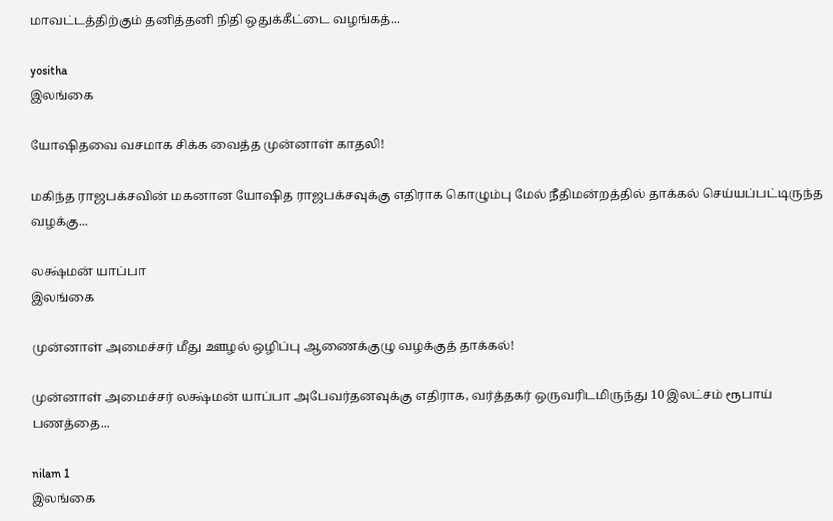மாவட்டத்திற்கும் தனித்தனி நிதி ஒதுக்கீட்டை வழங்கத்...

yositha
இலங்கை

யோஷிதவை வசமாக சிக்க வைத்த முன்னாள் காதலி!

மகிந்த ராஜபக்சவின் மகனான யோஷித ராஜபக்சவுக்கு எதிராக கொழும்பு மேல் நீதிமன்றத்தில் தாக்கல் செய்யப்பட்டிருந்த வழக்கு...

லக்ஷ்மன் யாப்பா
இலங்கை

முன்னாள் அமைச்சர் மீது ஊழல் ஒழிப்பு ஆணைக்குழு வழக்குத் தாக்கல்!

முன்னாள் அமைச்சர் லக்ஷ்மன் யாப்பா அபேவர்தனவுக்கு எதிராக, வர்த்தகர் ஒருவரிடமிருந்து 10 இலட்சம் ரூபாய் பணத்தை...

nilam 1
இலங்கை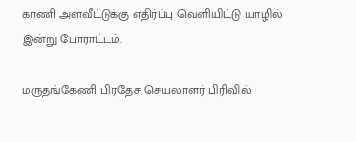காணி அளவீட்டுக்கு எதிர்ப்பு வெளியிட்டு யாழில் இன்று போராட்டம்.

மருதங்கேணி பிரதேச செயலாளர் பிரிவில்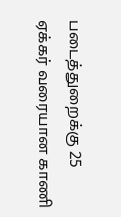படைத்துறைக்கு 25 ஏக்கர் வரையான காணி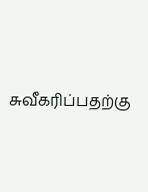சுவீகரிப்பதற்கு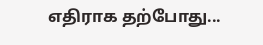எதிராக தற்போது...